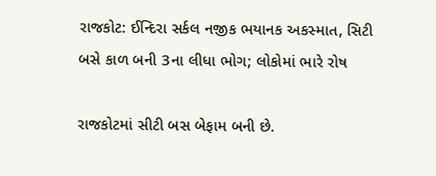રાજકોટ: ઈન્દિરા સર્કલ નજીક ભયાનક અકસ્માત, સિટી બસે કાળ બની 3ના લીધા ભોગ; લોકોમાં ભારે રોષ

રાજકોટમાં સીટી બસ બેફામ બની છે.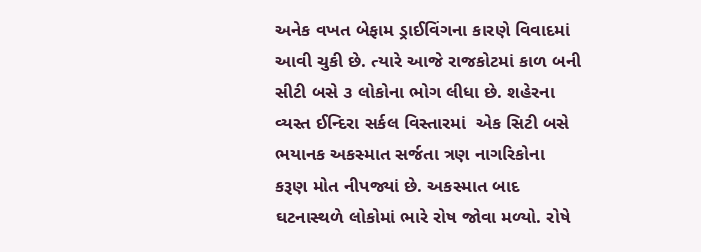અનેક વખત બેફામ ડ્રાઈવિંગના કારણે વિવાદમાં આવી ચુકી છે. ત્યારે આજે રાજકોટમાં કાળ બની સીટી બસે ૩ લોકોના ભોગ લીધા છે. શહેરના વ્યસ્ત ઈન્દિરા સર્કલ વિસ્તારમાં  એક સિટી બસે ભયાનક અકસ્માત સર્જતા ત્રણ નાગરિકોના કરૂણ મોત નીપજ્યાં છે. અકસ્માત બાદ ઘટનાસ્થળે લોકોમાં ભારે રોષ જોવા મળ્યો. રોષે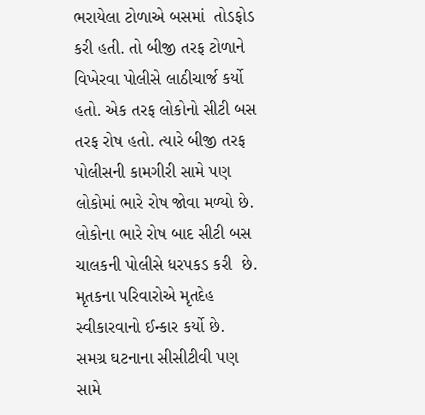ભરાયેલા ટોળાએ બસમાં  તોડફોડ કરી હતી. તો બીજી તરફ ટોળાને વિખેરવા પોલીસે લાઠીચાર્જ કર્યો હતો. એક તરફ લોકોનો સીટી બસ તરફ રોષ હતો. ત્યારે બીજી તરફ  પોલીસની કામગીરી સામે પણ લોકોમાં ભારે રોષ જોવા મળ્યો છે. લોકોના ભારે રોષ બાદ સીટી બસ ચાલકની પોલીસે ધરપકડ કરી  છે. મૃતકના પરિવારોએ મૃતદેહ સ્વીકારવાનો ઈન્કાર કર્યો છે. સમગ્ર ઘટનાના સીસીટીવી પણ સામે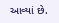આવ્યાં છે.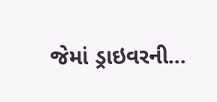જેમાં ડ્રાઇવરની…